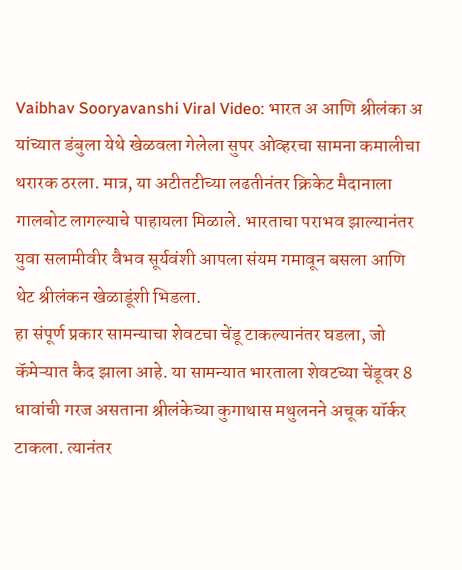Vaibhav Sooryavanshi Viral Video: भारत अ आणि श्रीलंका अ यांच्यात डंबुला येथे खेळवला गेलेला सुपर ओव्हरचा सामना कमालीचा थरारक ठरला. मात्र, या अटीतटीच्या लढतीनंतर क्रिकेट मैदानाला गालबोट लागल्याचे पाहायला मिळाले. भारताचा पराभव झाल्यानंतर युवा सलामीवीर वैभव सूर्यवंशी आपला संयम गमावून बसला आणि थेट श्रीलंकन खेळाडूंशी भिडला.
हा संपूर्ण प्रकार सामन्याचा शेवटचा चेंडू टाकल्यानंतर घडला, जो कॅमेऱ्यात कैद झाला आहे. या सामन्यात भारताला शेवटच्या चेंडूवर 8 धावांची गरज असताना श्रीलंकेच्या कुगाथास मथुलनने अचूक यॉर्कर टाकला. त्यानंतर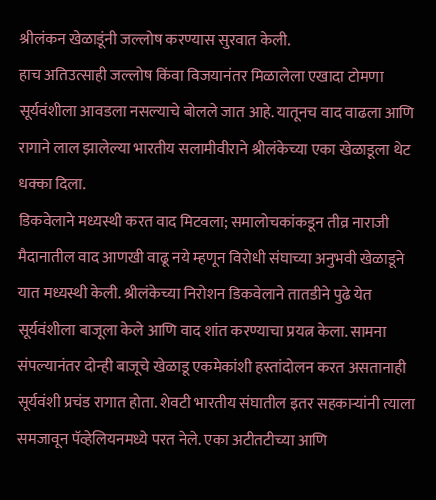श्रीलंकन खेळाडूंनी जल्लोष करण्यास सुरवात केली.
हाच अतिउत्साही जल्लोष किंवा विजयानंतर मिळालेला एखादा टोमणा सूर्यवंशीला आवडला नसल्याचे बोलले जात आहे. यातूनच वाद वाढला आणि रागाने लाल झालेल्या भारतीय सलामीवीराने श्रीलंकेच्या एका खेळाडूला थेट धक्का दिला.
डिकवेलाने मध्यस्थी करत वाद मिटवला; समालोचकांकडून तीव्र नाराजी
मैदानातील वाद आणखी वाढू नये म्हणून विरोधी संघाच्या अनुभवी खेळाडूने यात मध्यस्थी केली. श्रीलंकेच्या निरोशन डिकवेलाने तातडीने पुढे येत सूर्यवंशीला बाजूला केले आणि वाद शांत करण्याचा प्रयत्न केला. सामना संपल्यानंतर दोन्ही बाजूचे खेळाडू एकमेकांशी हस्तांदोलन करत असतानाही सूर्यवंशी प्रचंड रागात होता. शेवटी भारतीय संघातील इतर सहकाऱ्यांनी त्याला समजावून पॅव्हेलियनमध्ये परत नेले. एका अटीतटीच्या आणि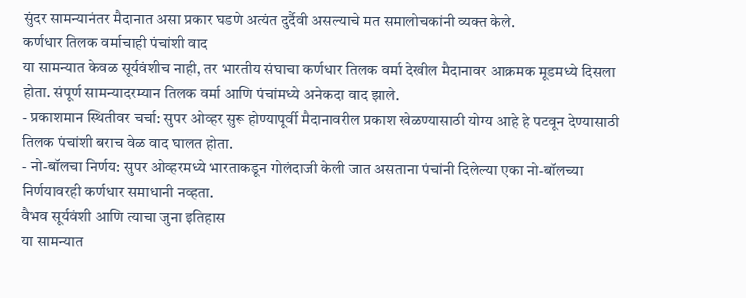सुंदर सामन्यानंतर मैदानात असा प्रकार घडणे अत्यंत दुर्दैवी असल्याचे मत समालोचकांनी व्यक्त केले.
कर्णधार तिलक वर्माचाही पंचांशी वाद
या सामन्यात केवळ सूर्यवंशीच नाही, तर भारतीय संघाचा कर्णधार तिलक वर्मा देखील मैदानावर आक्रमक मूडमध्ये दिसला होता. संपूर्ण सामन्यादरम्यान तिलक वर्मा आणि पंचांमध्ये अनेकदा वाद झाले.
- प्रकाशमान स्थितीवर चर्चा: सुपर ओव्हर सुरू होण्यापूर्वी मैदानावरील प्रकाश खेळण्यासाठी योग्य आहे हे पटवून देण्यासाठी तिलक पंचांशी बराच वेळ वाद घालत होता.
- नो-बॉलचा निर्णय: सुपर ओव्हरमध्ये भारताकडून गोलंदाजी केली जात असताना पंचांनी दिलेल्या एका नो-बॉलच्या निर्णयावरही कर्णधार समाधानी नव्हता.
वैभव सूर्यवंशी आणि त्याचा जुना इतिहास
या सामन्यात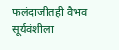फलंदाजीतही वैभव सूर्यवंशीला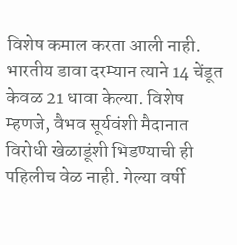विशेष कमाल करता आली नाही. भारतीय डावा दरम्यान त्याने 14 चेंडूत केवळ 21 धावा केल्या. विशेष म्हणजे, वैभव सूर्यवंशी मैदानात विरोधी खेळाडूंशी भिडण्याची ही पहिलीच वेळ नाही. गेल्या वर्षी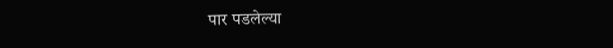पार पडलेल्या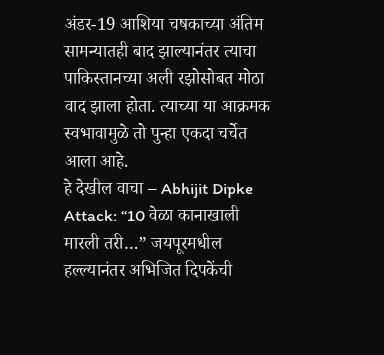अंडर-19 आशिया चषकाच्या अंतिम सामन्यातही बाद झाल्यानंतर त्याचा पाकिस्तानच्या अली रझोसोबत मोठा वाद झाला होता. त्याच्या या आक्रमक स्वभावामुळे तो पुन्हा एकदा चर्चेत आला आहे.
हे देखील वाचा – Abhijit Dipke Attack: “10 वेळा कानाखाली मारली तरी…” जयपूरमधील हल्ल्यानंतर अभिजित दिपकेंची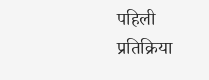पहिली प्रतिक्रिया